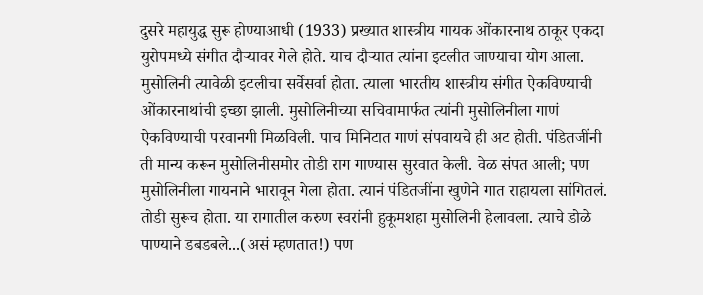दुसरे महायुद्ध सुरू होण्याआधी (1933) प्रख्यात शास्त्रीय गायक ओंकारनाथ ठाकूर एकदा युरोपमध्ये संगीत दौऱ्यावर गेले होते. याच दौऱ्यात त्यांना इटलीत जाण्याचा योग आला. मुसोलिनी त्यावेळी इटलीचा सर्वेसर्वा होता. त्याला भारतीय शास्त्रीय संगीत ऐकविण्याची ओंकारनाथांची इच्छा झाली. मुसोलिनीच्या सचिवामार्फत त्यांनी मुसोलिनीला गाणं ऐकविण्याची परवानगी मिळविली. पाच मिनिटात गाणं संपवायचे ही अट होती. पंडितजींनी ती मान्य करून मुसोलिनीसमोर तोडी राग गाण्यास सुरवात केली. वेळ संपत आली; पण मुसोलिनीला गायनाने भारावून गेला होता. त्यानं पंडितजींना खुणेने गात राहायला सांगितलं. तोडी सुरूच होता. या रागातील करुण स्वरांनी हुकूमशहा मुसोलिनी हेलावला. त्याचे डोळे पाण्याने डबडबले...(असं म्हणतात!) पण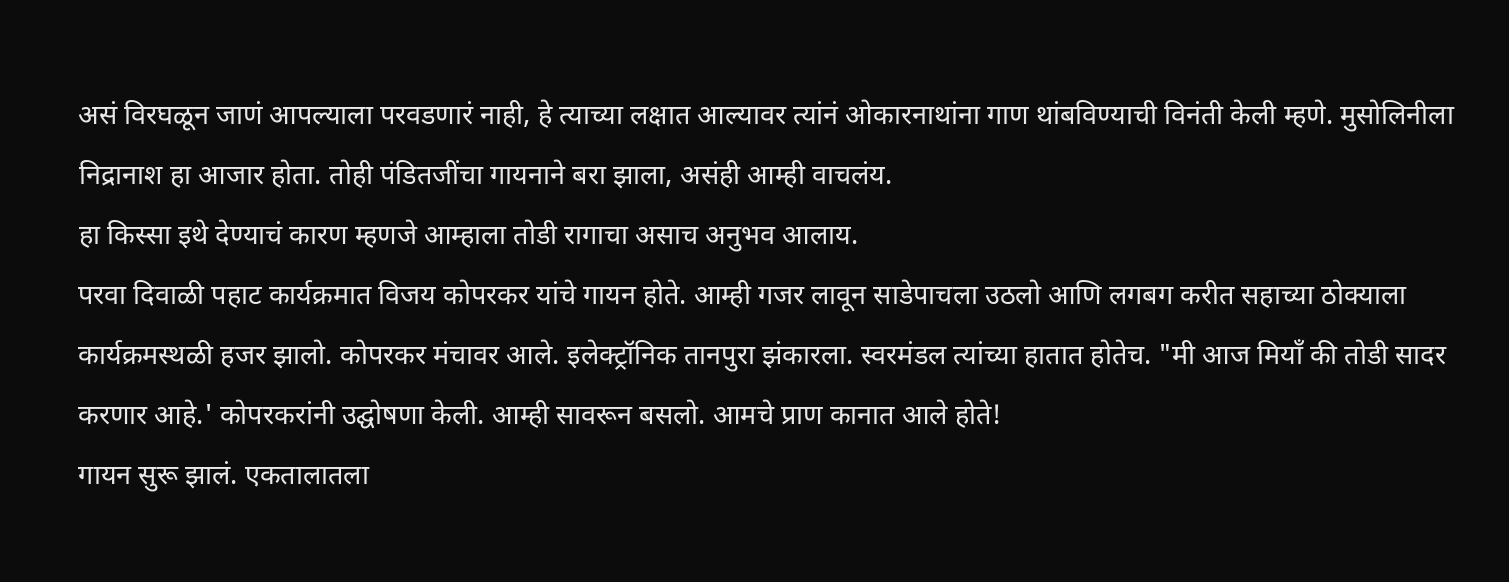असं विरघळून जाणं आपल्याला परवडणारं नाही, हे त्याच्या लक्षात आल्यावर त्यांनं ओकारनाथांना गाण थांबविण्याची विनंती केली म्हणे. मुसोलिनीला निद्रानाश हा आजार होता. तोही पंडितजींचा गायनाने बरा झाला, असंही आम्ही वाचलंय.
हा किस्सा इथे देण्याचं कारण म्हणजे आम्हाला तोडी रागाचा असाच अनुभव आलाय.
परवा दिवाळी पहाट कार्यक्रमात विजय कोपरकर यांचे गायन होते. आम्ही गजर लावून साडेपाचला उठलो आणि लगबग करीत सहाच्या ठोक्याला कार्यक्रमस्थळी हजर झालो. कोपरकर मंचावर आले. इलेक्ट्रॉनिक तानपुरा झंकारला. स्वरमंडल त्यांच्या हातात होतेच. "मी आज मियॉं की तोडी सादर करणार आहे.' कोपरकरांनी उद्घोषणा केली. आम्ही सावरून बसलो. आमचे प्राण कानात आले होते!
गायन सुरू झालं. एकतालातला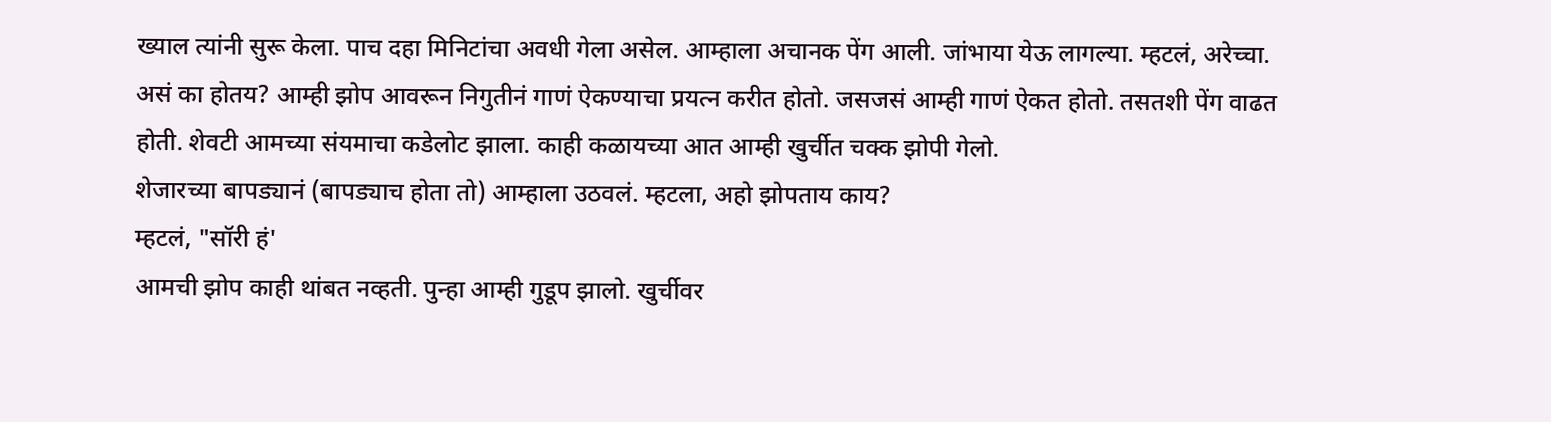ख्याल त्यांनी सुरू केला. पाच दहा मिनिटांचा अवधी गेला असेल. आम्हाला अचानक पेंग आली. जांभाया येऊ लागल्या. म्हटलं, अरेच्चा. असं का होतय? आम्ही झोप आवरून निगुतीनं गाणं ऐकण्याचा प्रयत्न करीत होतो. जसजसं आम्ही गाणं ऐकत होतो. तसतशी पेंग वाढत होती. शेवटी आमच्या संयमाचा कडेलोट झाला. काही कळायच्या आत आम्ही खुर्चीत चक्क झोपी गेलो.
शेजारच्या बापड्यानं (बापड्याच होता तो) आम्हाला उठवलं. म्हटला, अहो झोपताय काय?
म्हटलं, "सॉरी हं'
आमची झोप काही थांबत नव्हती. पुन्हा आम्ही गुडूप झालो. खुर्चीवर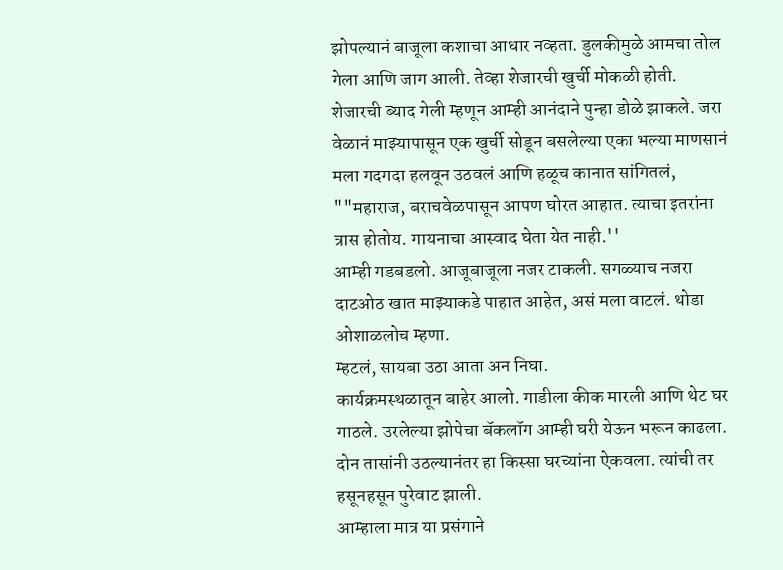झोपल्यानं बाजूला कशाचा आधार नव्हता. डुलकीमुळे आमचा तोल गेला आणि जाग आली. तेव्हा शेजारची खुर्ची मोकळी होती.
शेजारची ब्याद गेली म्हणून आम्ही आनंदाने पुन्हा डोळे झाकले. जरा वेळानं माझ्यापासून एक खुर्ची सोडून बसलेल्या एका भल्या माणसानं मला गदगदा हलवून उठवलं आणि हळूच कानात सांगितलं,
""महाराज, बराचवेळपासून आपण घोरत आहात. त्याचा इतरांना त्रास होतोय. गायनाचा आस्वाद घेता येत नाही.''
आम्ही गडबडलो. आजूबाजूला नजर टाकली. सगळ्याच नजरा दाटओठ खात माझ्याकडे पाहात आहेत, असं मला वाटलं. थोडा ओशाळलोच म्हणा.
म्हटलं, सायबा उठा आता अन निघा.
कार्यक्रमस्थळातून बाहेर आलो. गाडीला कीक मारली आणि थेट घर गाठले. उरलेल्या झोपेचा बॅकलॉग आम्ही घरी येऊन भरून काढला. दोन तासांनी उठल्यानंतर हा किस्सा घरच्यांना ऐकवला. त्यांची तर हसूनहसून पुरेवाट झाली.
आम्हाला मात्र या प्रसंगाने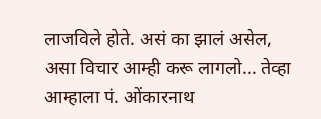लाजविले होते. असं का झालं असेल, असा विचार आम्ही करू लागलो... तेव्हा आम्हाला पं. ओंकारनाथ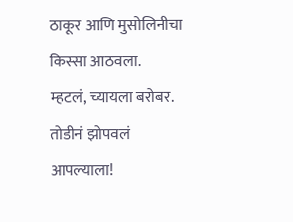ठाकूर आणि मुसोलिनीचा किस्सा आठवला.
म्हटलं, च्यायला बरोबर. तोडीनं झोपवलं आपल्याला!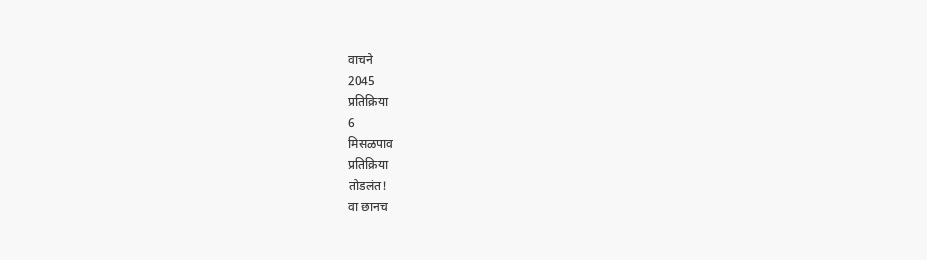वाचने
2045
प्रतिक्रिया
6
मिसळपाव
प्रतिक्रिया
तोडलंत!
वा छानच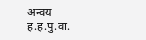अन्वय
ह.ह.पु.वा.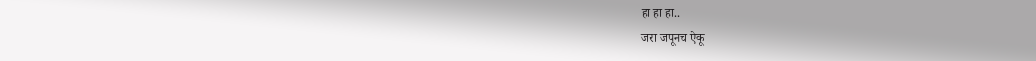हा हा हा..
जरा जपूनच ऐकू